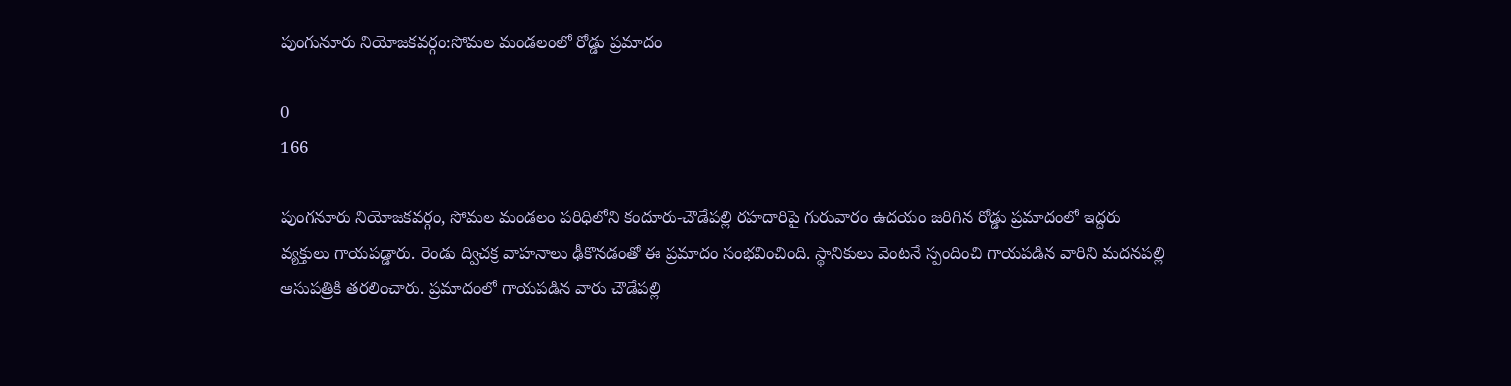పుంగునూరు నియోజకవర్గం:సోమల మండలంలో రోడ్డు ప్రమాదం

0
166

పుంగనూరు నియోజకవర్గం, సోమల మండలం పరిధిలోని కందూరు-చౌడేపల్లి రహదారిపై గురువారం ఉదయం జరిగిన రోడ్డు ప్రమాదంలో ఇద్దరు వ్యక్తులు గాయపడ్డారు. రెండు ద్విచక్ర వాహనాలు ఢీకొనడంతో ఈ ప్రమాదం సంభవించింది. స్థానికులు వెంటనే స్పందించి గాయపడిన వారిని మదనపల్లి ఆసుపత్రికి తరలించారు. ప్రమాదంలో గాయపడిన వారు చౌడేపల్లి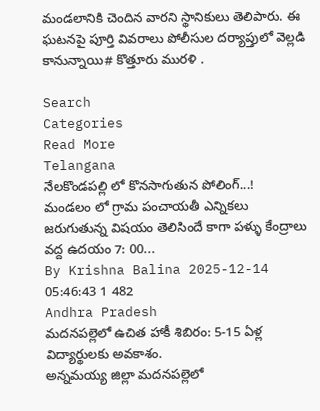మండలానికి చెందిన వారని స్థానికులు తెలిపారు. ఈ ఘటనపై పూర్తి వివరాలు పోలీసుల దర్యాప్తులో వెల్లడి కానున్నాయి# కొత్తూరు మురళి .

Search
Categories
Read More
Telangana
నేలకొండపల్లి లో కొనసాగుతున పోలింగ్...!
మండలం లో గ్రామ పంచాయతీ ఎన్నికలు జరుగుతున్న విషయం తెలిసిందే కాగా పళ్ళు కేంద్రాలు వద్ద ఉదయం 7: 00...
By Krishna Balina 2025-12-14 05:46:43 1 482
Andhra Pradesh
మదనపల్లెలో ఉచిత హాకీ శిబిరం: 5-15 ఏళ్ల విద్యార్థులకు అవకాశం.
అన్నమయ్య జిల్లా మదనపల్లెలో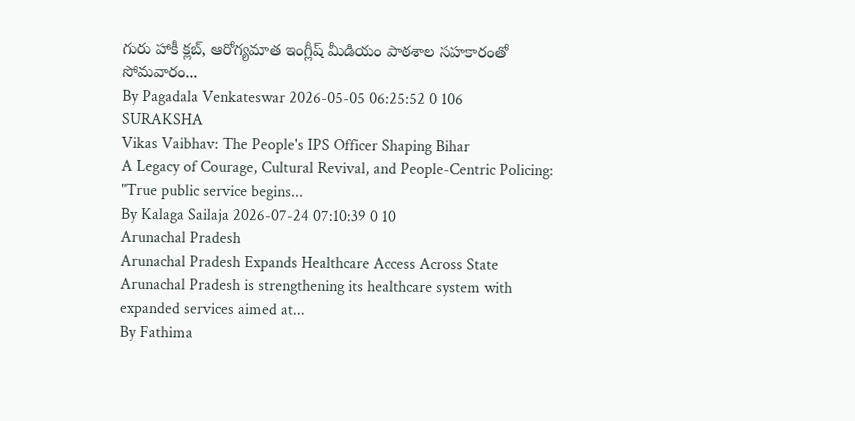గురు హాకీ క్లబ్, ఆరోగ్యమాత ఇంగ్లీష్ మీడియం పాఠశాల సహకారంతో సోమవారం...
By Pagadala Venkateswar 2026-05-05 06:25:52 0 106
SURAKSHA
Vikas Vaibhav: The People's IPS Officer Shaping Bihar
A Legacy of Courage, Cultural Revival, and People-Centric Policing: "True public service begins...
By Kalaga Sailaja 2026-07-24 07:10:39 0 10
Arunachal Pradesh
Arunachal Pradesh Expands Healthcare Access Across State
Arunachal Pradesh is strengthening its healthcare system with expanded services aimed at...
By Fathima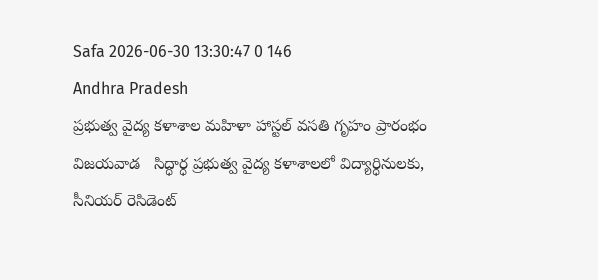Safa 2026-06-30 13:30:47 0 146
Andhra Pradesh
ప్రభుత్వ వైద్య కళాశాల మహిళా హాస్టల్ వసతి గృహం ప్రారంభం
విజయవాడ   సిద్ధార్ధ ప్రభుత్వ వైద్య కళాశాలలో విద్యార్ధినులకు, సీనియర్ రెసిడెంట్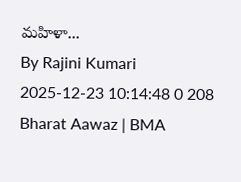మహిళా...
By Rajini Kumari 2025-12-23 10:14:48 0 208
Bharat Aawaz | BMA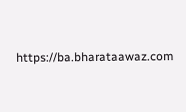https://ba.bharataawaz.com